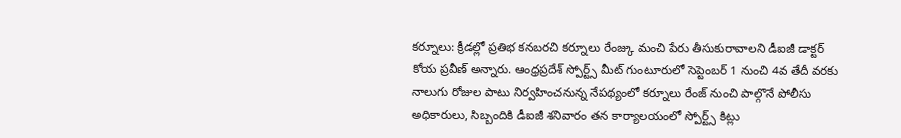కర్నూలు: క్రీడల్లో ప్రతిభ కనబరచి కర్నూలు రేంజ్కు మంచి పేరు తీసుకురావాలని డీఐజీ డాక్టర్ కోయ ప్రవీణ్ అన్నారు. ఆంధ్రప్రదేశ్ స్పోర్ట్స్ మీట్ గుంటూరులో సెప్టెంబర్ 1 నుంచి 4వ తేదీ వరకు నాలుగు రోజుల పాటు నిర్వహించనున్న నేపథ్యంలో కర్నూలు రేంజ్ నుంచి పాల్గొనే పోలీసు అధికారులు, సిబ్బందికి డీఐజీ శనివారం తన కార్యాలయంలో స్పోర్ట్స్ కిట్లు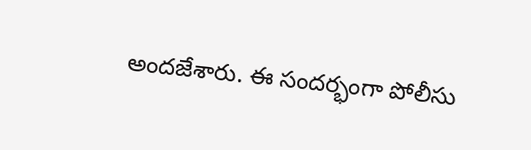అందజేశారు. ఈ సందర్భంగా పోలీసు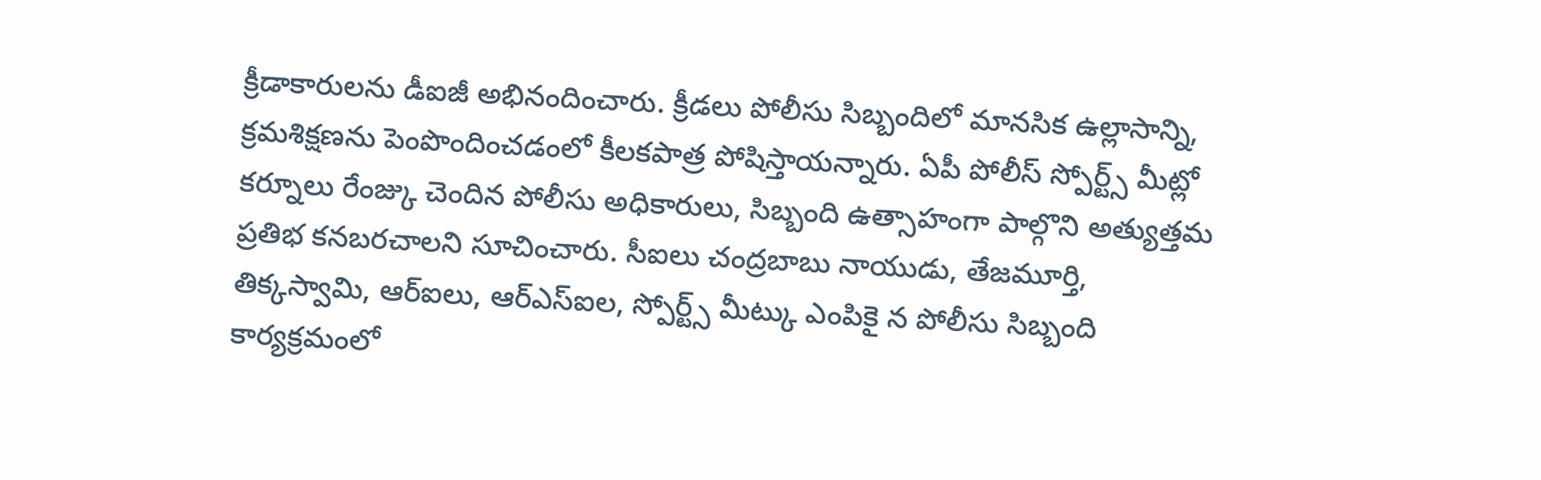క్రీడాకారులను డీఐజీ అభినందించారు. క్రీడలు పోలీసు సిబ్బందిలో మానసిక ఉల్లాసాన్ని, క్రమశిక్షణను పెంపొందించడంలో కీలకపాత్ర పోషిస్తాయన్నారు. ఏపీ పోలీస్ స్పోర్ట్స్ మీట్లో కర్నూలు రేంజ్కు చెందిన పోలీసు అధికారులు, సిబ్బంది ఉత్సాహంగా పాల్గొని అత్యుత్తమ ప్రతిభ కనబరచాలని సూచించారు. సీఐలు చంద్రబాబు నాయుడు, తేజమూర్తి, తిక్కస్వామి, ఆర్ఐలు, ఆర్ఎస్ఐల, స్పోర్ట్స్ మీట్కు ఎంపికై న పోలీసు సిబ్బంది కార్యక్రమంలో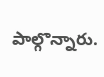పాల్గొన్నారు.